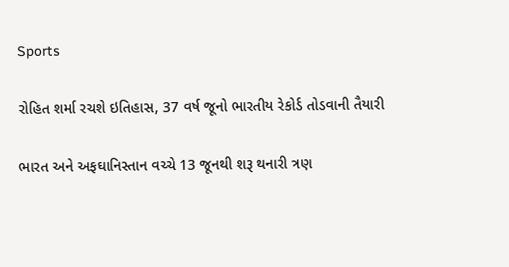Sports

રોહિત શર્મા રચશે ઇતિહાસ, 37 વર્ષ જૂનો ભારતીય રેકોર્ડ તોડવાની તૈયારી

ભારત અને અફઘાનિસ્તાન વચ્ચે 13 જૂનથી શરૂ થનારી ત્રણ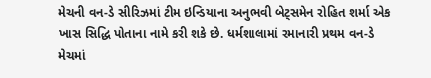મેચની વન-ડે સીરિઝમાં ટીમ ઇન્ડિયાના અનુભવી બેટ્સમેન રોહિત શર્મા એક ખાસ સિદ્ધિ પોતાના નામે કરી શકે છે. ધર્મશાલામાં રમાનારી પ્રથમ વન-ડે મેચમાં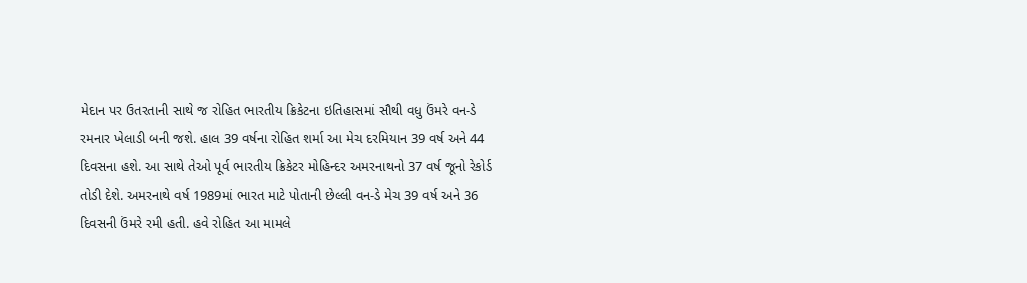મેદાન પર ઉતરતાની સાથે જ રોહિત ભારતીય ક્રિકેટના ઇતિહાસમાં સૌથી વધુ ઉંમરે વન-ડે રમનાર ખેલાડી બની જશે. હાલ 39 વર્ષના રોહિત શર્મા આ મેચ દરમિયાન 39 વર્ષ અને 44 દિવસના હશે. આ સાથે તેઓ પૂર્વ ભારતીય ક્રિકેટર મોહિન્દર અમરનાથનો 37 વર્ષ જૂનો રેકોર્ડ તોડી દેશે. અમરનાથે વર્ષ 1989માં ભારત માટે પોતાની છેલ્લી વન-ડે મેચ 39 વર્ષ અને 36 દિવસની ઉંમરે રમી હતી. હવે રોહિત આ મામલે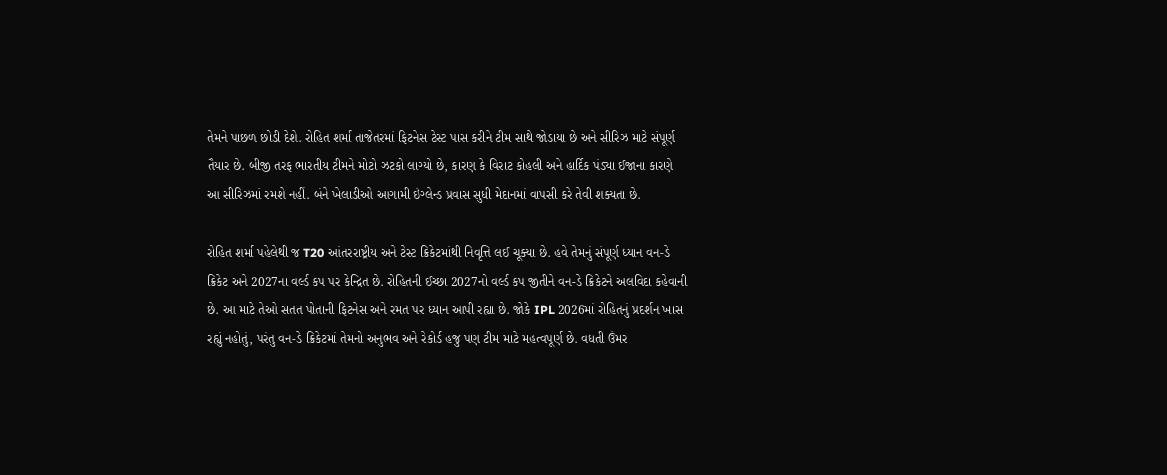તેમને પાછળ છોડી દેશે. રોહિત શર્મા તાજેતરમાં ફિટનેસ ટેસ્ટ પાસ કરીને ટીમ સાથે જોડાયા છે અને સીરિઝ માટે સંપૂર્ણ તૈયાર છે. બીજી તરફ ભારતીય ટીમને મોટો ઝટકો લાગ્યો છે, કારણ કે વિરાટ કોહલી અને હાર્દિક પંડ્યા ઈજાના કારણે આ સીરિઝમાં રમશે નહીં. બંને ખેલાડીઓ આગામી ઇંગ્લેન્ડ પ્રવાસ સુધી મેદાનમાં વાપસી કરે તેવી શક્યતા છે.

રોહિત શર્મા પહેલેથી જ T20 આંતરરાષ્ટ્રીય અને ટેસ્ટ ક્રિકેટમાંથી નિવૃત્તિ લઈ ચૂક્યા છે. હવે તેમનું સંપૂર્ણ ધ્યાન વન-ડે ક્રિકેટ અને 2027ના વર્લ્ડ કપ પર કેન્દ્રિત છે. રોહિતની ઈચ્છા 2027નો વર્લ્ડ કપ જીતીને વન-ડે ક્રિકેટને અલવિદા કહેવાની છે. આ માટે તેઓ સતત પોતાની ફિટનેસ અને રમત પર ધ્યાન આપી રહ્યા છે. જોકે IPL 2026માં રોહિતનું પ્રદર્શન ખાસ રહ્યું નહોતું, પરંતુ વન-ડે ક્રિકેટમાં તેમનો અનુભવ અને રેકોર્ડ હજુ પણ ટીમ માટે મહત્વપૂર્ણ છે. વધતી ઉંમર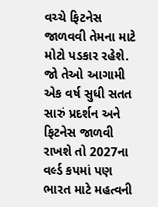વચ્ચે ફિટનેસ જાળવવી તેમના માટે મોટો પડકાર રહેશે. જો તેઓ આગામી એક વર્ષ સુધી સતત સારું પ્રદર્શન અને ફિટનેસ જાળવી રાખશે તો 2027ના વર્લ્ડ કપમાં પણ ભારત માટે મહત્વની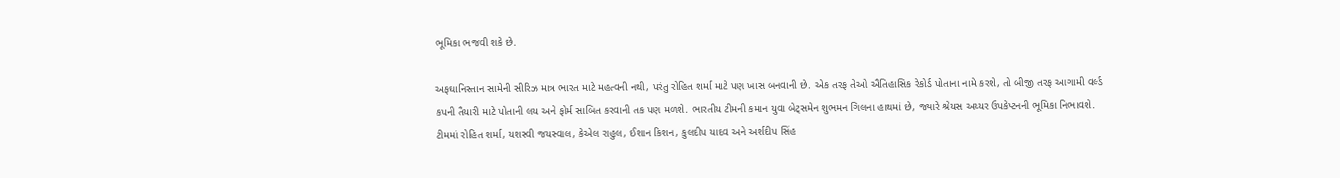ભૂમિકા ભજવી શકે છે.

અફઘાનિસ્તાન સામેની સીરિઝ માત્ર ભારત માટે મહત્વની નથી, પરંતુ રોહિત શર્મા માટે પણ ખાસ બનવાની છે. એક તરફ તેઓ ઐતિહાસિક રેકોર્ડ પોતાના નામે કરશે, તો બીજી તરફ આગામી વર્લ્ડ કપની તૈયારી માટે પોતાની લય અને ફોર્મ સાબિત કરવાની તક પણ મળશે. ભારતીય ટીમની કમાન યુવા બેટ્સમેન શુભમન ગિલના હાથમાં છે, જ્યારે શ્રેયસ અય્યર ઉપકેપ્ટનની ભૂમિકા નિભાવશે. ટીમમાં રોહિત શર્મા, યશસ્વી જયસ્વાલ, કેએલ રાહુલ, ઈશાન કિશન, કુલદીપ યાદવ અને અર્શદીપ સિંહ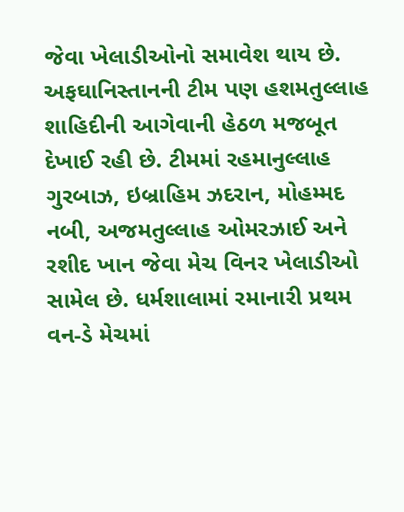જેવા ખેલાડીઓનો સમાવેશ થાય છે. અફઘાનિસ્તાનની ટીમ પણ હશમતુલ્લાહ શાહિદીની આગેવાની હેઠળ મજબૂત દેખાઈ રહી છે. ટીમમાં રહમાનુલ્લાહ ગુરબાઝ, ઇબ્રાહિમ ઝદરાન, મોહમ્મદ નબી, અજમતુલ્લાહ ઓમરઝાઈ અને રશીદ ખાન જેવા મેચ વિનર ખેલાડીઓ સામેલ છે. ધર્મશાલામાં રમાનારી પ્રથમ વન-ડે મેચમાં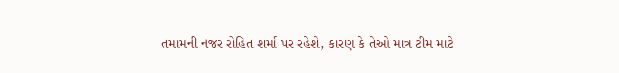તમામની નજર રોહિત શર્મા પર રહેશે, કારણ કે તેઓ માત્ર ટીમ માટે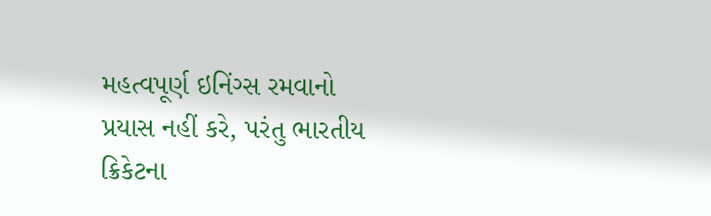મહત્વપૂર્ણ ઇનિંગ્સ રમવાનો પ્રયાસ નહીં કરે, પરંતુ ભારતીય ક્રિકેટના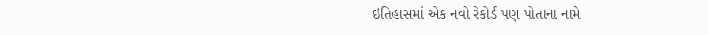ઇતિહાસમાં એક નવો રેકોર્ડ પણ પોતાના નામે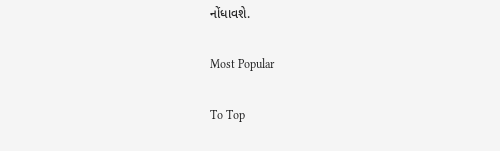નોંધાવશે.

Most Popular

To Top